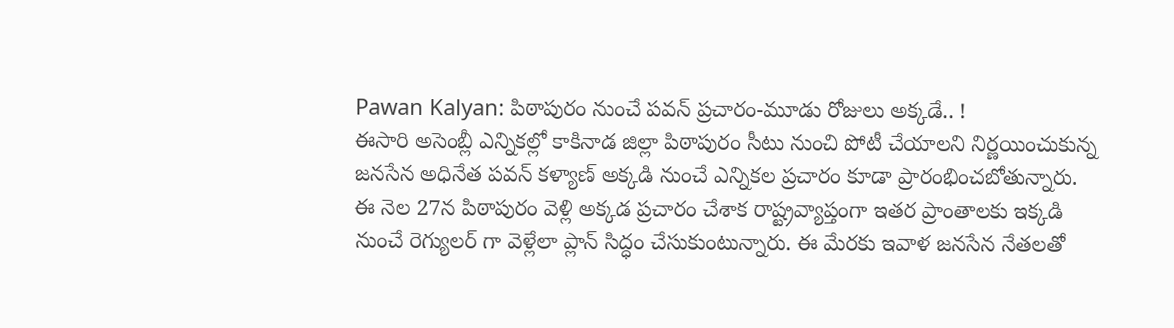Pawan Kalyan: పిఠాపురం నుంచే పవన్ ప్రచారం-మూడు రోజులు అక్కడే.. !
ఈసారి అసెంబ్లీ ఎన్నికల్లో కాకినాడ జిల్లా పిఠాపురం సీటు నుంచి పోటీ చేయాలని నిర్ణయించుకున్న జనసేన అధినేత పవన్ కళ్యాణ్ అక్కడి నుంచే ఎన్నికల ప్రచారం కూడా ప్రారంభించబోతున్నారు. ఈ నెల 27న పిఠాపురం వెళ్లి అక్కడ ప్రచారం చేశాక రాష్ట్రవ్యాప్తంగా ఇతర ప్రాంతాలకు ఇక్కడి నుంచే రెగ్యులర్ గా వెళ్లేలా ప్లాన్ సిద్ధం చేసుకుంటున్నారు. ఈ మేరకు ఇవాళ జనసేన నేతలతో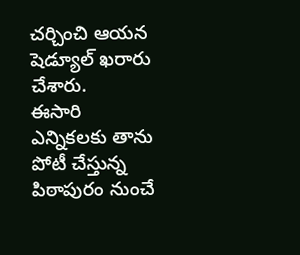చర్చించి ఆయన షెడ్యూల్ ఖరారు చేశారు.
ఈసారి ఎన్నికలకు తాను పోటీ చేస్తున్న పిఠాపురం నుంచే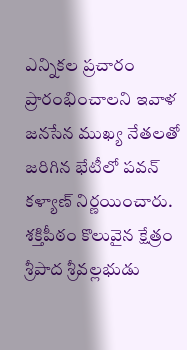ఎన్నికల ప్రచారం ప్రారంభించాలని ఇవాళ జనసేన ముఖ్య నేతలతో జరిగిన భేటీలో పవన్ కళ్యాణ్ నిర్ణయించారు. శక్తిపీఠం కొలువైన క్షేత్రం శ్రీపాద శ్రీవల్లభుడు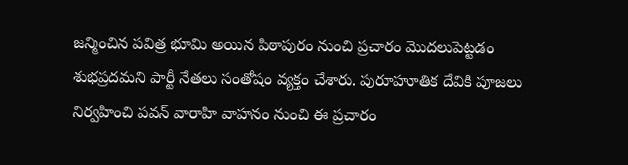జన్మించిన పవిత్ర భూమి అయిన పిఠాపురం నుంచి ప్రచారం మొదలుపెట్టడం శుభప్రదమని పార్టీ నేతలు సంతోషం వ్యక్తం చేశారు. పురూహూతిక దేవికి పూజలు నిర్వహించి పవన్ వారాహి వాహనం నుంచి ఈ ప్రచారం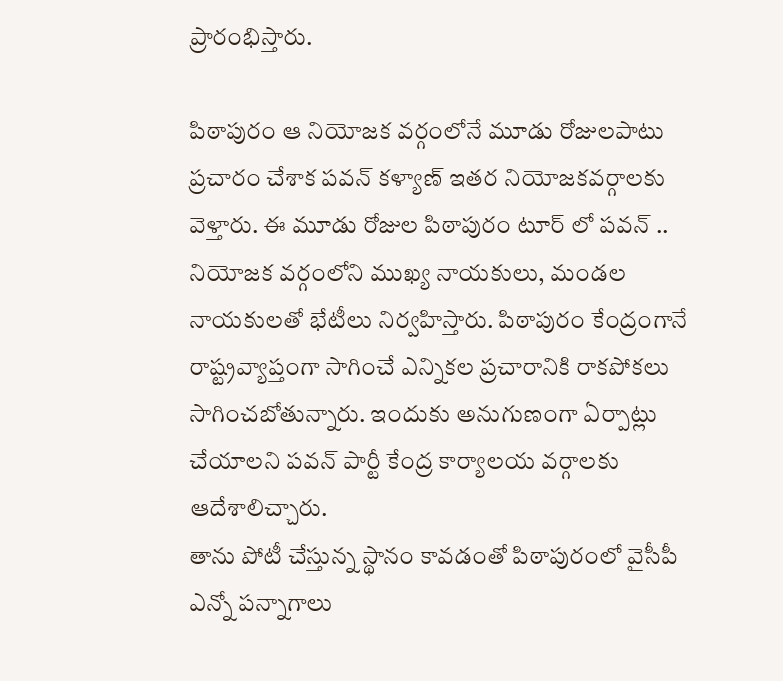ప్రారంభిస్తారు.

పిఠాపురం ఆ నియోజక వర్గంలోనే మూడు రోజులపాటు ప్రచారం చేశాక పవన్ కళ్యాణ్ ఇతర నియోజకవర్గాలకు వెళ్తారు. ఈ మూడు రోజుల పిఠాపురం టూర్ లో పవన్ .. నియోజక వర్గంలోని ముఖ్య నాయకులు, మండల నాయకులతో భేటీలు నిర్వహిస్తారు. పిఠాపురం కేంద్రంగానే రాష్ట్రవ్యాప్తంగా సాగించే ఎన్నికల ప్రచారానికి రాకపోకలు సాగించబోతున్నారు. ఇందుకు అనుగుణంగా ఏర్పాట్లు చేయాలని పవన్ పార్టీ కేంద్ర కార్యాలయ వర్గాలకు ఆదేశాలిచ్చారు.
తాను పోటీ చేస్తున్న స్థానం కావడంతో పిఠాపురంలో వైసీపీ ఎన్నో పన్నాగాలు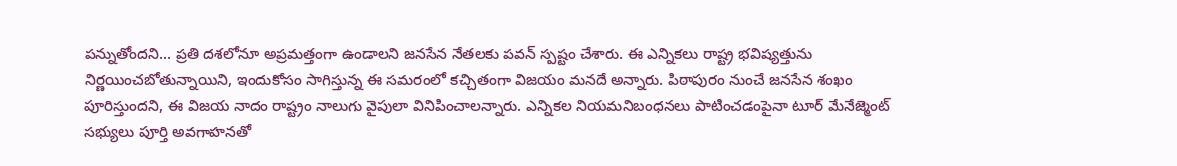పన్నుతోందని... ప్రతి దశలోనూ అప్రమత్తంగా ఉండాలని జనసేన నేతలకు పవన్ స్పష్టం చేశారు. ఈ ఎన్నికలు రాష్ట్ర భవిష్యత్తును నిర్ణయించబోతున్నాయిని, ఇందుకోసం సాగిస్తున్న ఈ సమరంలో కచ్చితంగా విజయం మనదే అన్నారు. పిఠాపురం నుంచే జనసేన శంఖం పూరిస్తుందని, ఈ విజయ నాదం రాష్ట్రం నాలుగు వైపులా వినిపించాలన్నారు. ఎన్నికల నియమనిబంధనలు పాటించడంపైనా టూర్ మేనేజ్మెంట్ సభ్యులు పూర్తి అవగాహనతో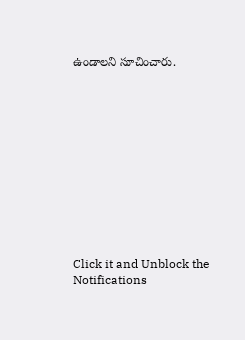ఉండాలని సూచించారు.












Click it and Unblock the Notifications